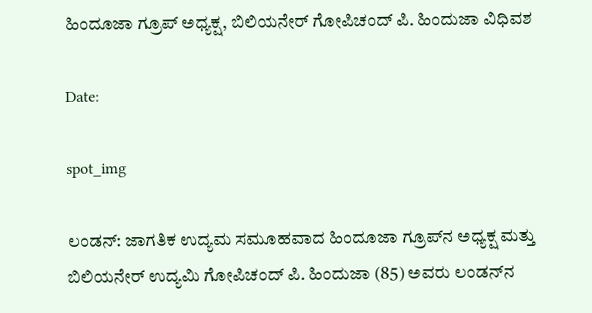ಹಿಂದೂಜಾ ಗ್ರೂಪ್‌ ಅಧ್ಯಕ್ಷ, ಬಿಲಿಯನೇರ್ ಗೋಪಿಚಂದ್‌ ಪಿ. ಹಿಂದುಜಾ ವಿಧಿವಶ

Date:

spot_img

ಲಂಡನ್: ಜಾಗತಿಕ ಉದ್ಯಮ ಸಮೂಹವಾದ ಹಿಂದೂಜಾ ಗ್ರೂಪ್‌ನ ಅಧ್ಯಕ್ಷ ಮತ್ತು ಬಿಲಿಯನೇರ್ ಉದ್ಯಮಿ ಗೋಪಿಚಂದ್‌ ಪಿ. ಹಿಂದುಜಾ (85) ಅವರು ಲಂಡನ್‌ನ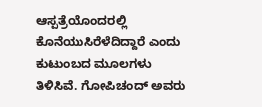ಆಸ್ಪತ್ರೆಯೊಂದರಲ್ಲಿ ಕೊನೆಯುಸಿರೆಳೆದಿದ್ದಾರೆ ಎಂದು ಕುಟುಂಬದ ಮೂಲಗಳು ತಿಳಿಸಿವೆ. ಗೋಪಿಚಂದ್‌ ಅವರು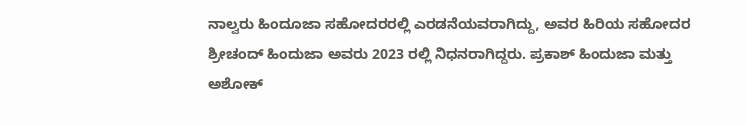ನಾಲ್ವರು ಹಿಂದೂಜಾ ಸಹೋದರರಲ್ಲಿ ಎರಡನೆಯವರಾಗಿದ್ದು, ಅವರ ಹಿರಿಯ ಸಹೋದರ ಶ್ರೀಚಂದ್‌ ಹಿಂದುಜಾ ಅವರು 2023 ರಲ್ಲಿ ನಿಧನರಾಗಿದ್ದರು. ಪ್ರಕಾಶ್‌ ಹಿಂದುಜಾ ಮತ್ತು ಅಶೋಕ್‌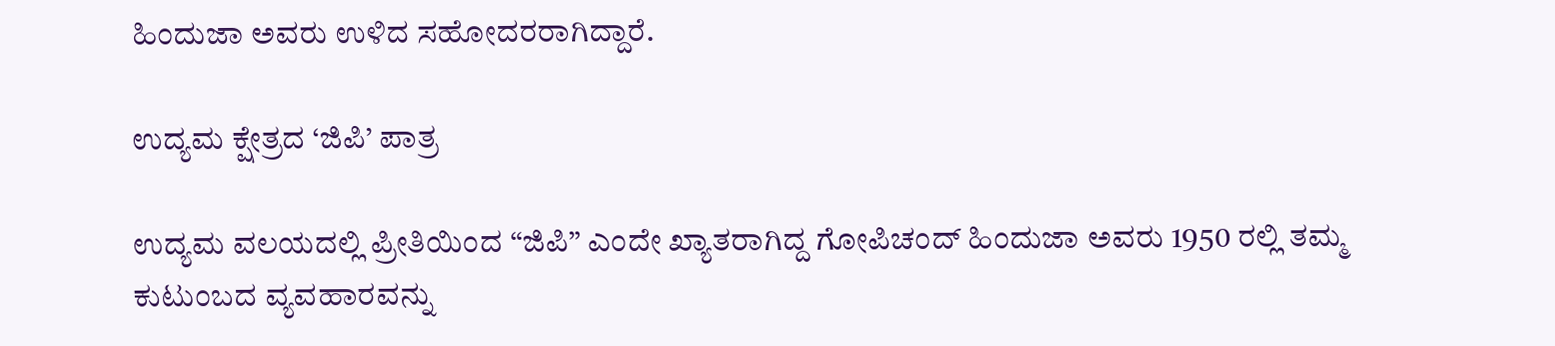ಹಿಂದುಜಾ ಅವರು ಉಳಿದ ಸಹೋದರರಾಗಿದ್ದಾರೆ.

ಉದ್ಯಮ ಕ್ಷೇತ್ರದ ‘ಜಿಪಿ’ ಪಾತ್ರ

ಉದ್ಯಮ ವಲಯದಲ್ಲಿ ಪ್ರೀತಿಯಿಂದ “ಜಿಪಿ” ಎಂದೇ ಖ್ಯಾತರಾಗಿದ್ದ ಗೋಪಿಚಂದ್‌ ಹಿಂದುಜಾ ಅವರು 1950 ರಲ್ಲಿ ತಮ್ಮ ಕುಟುಂಬದ ವ್ಯವಹಾರವನ್ನು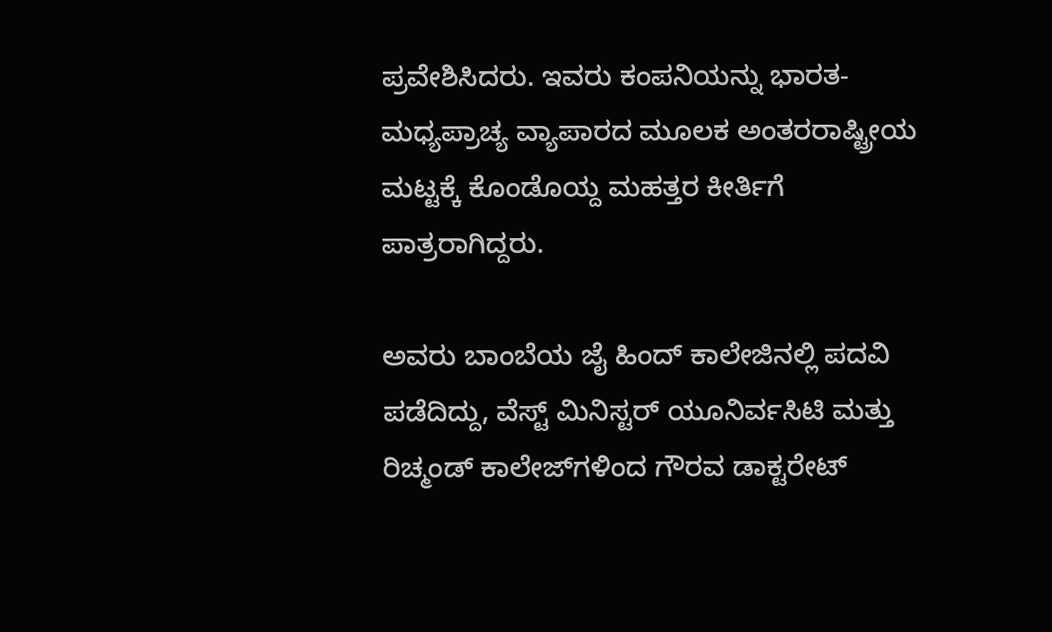ಪ್ರವೇಶಿಸಿದರು. ಇವರು ಕಂಪನಿಯನ್ನು ಭಾರತ-ಮಧ್ಯಪ್ರಾಚ್ಯ ವ್ಯಾಪಾರದ ಮೂಲಕ ಅಂತರರಾಷ್ಟ್ರೀಯ ಮಟ್ಟಕ್ಕೆ ಕೊಂಡೊಯ್ದ ಮಹತ್ತರ ಕೀರ್ತಿಗೆ ಪಾತ್ರರಾಗಿದ್ದರು.

ಅವರು ಬಾಂಬೆಯ ಜೈ ಹಿಂದ್‌ ಕಾಲೇಜಿನಲ್ಲಿ ಪದವಿ ಪಡೆದಿದ್ದು, ವೆಸ್ಟ್‌ ಮಿನಿಸ್ಟರ್‌ ಯೂನಿರ್ವಸಿಟಿ ಮತ್ತು ರಿಚ್ಮಂಡ್‌ ಕಾಲೇಜ್‌ಗಳಿಂದ ಗೌರವ ಡಾಕ್ಟರೇಟ್‌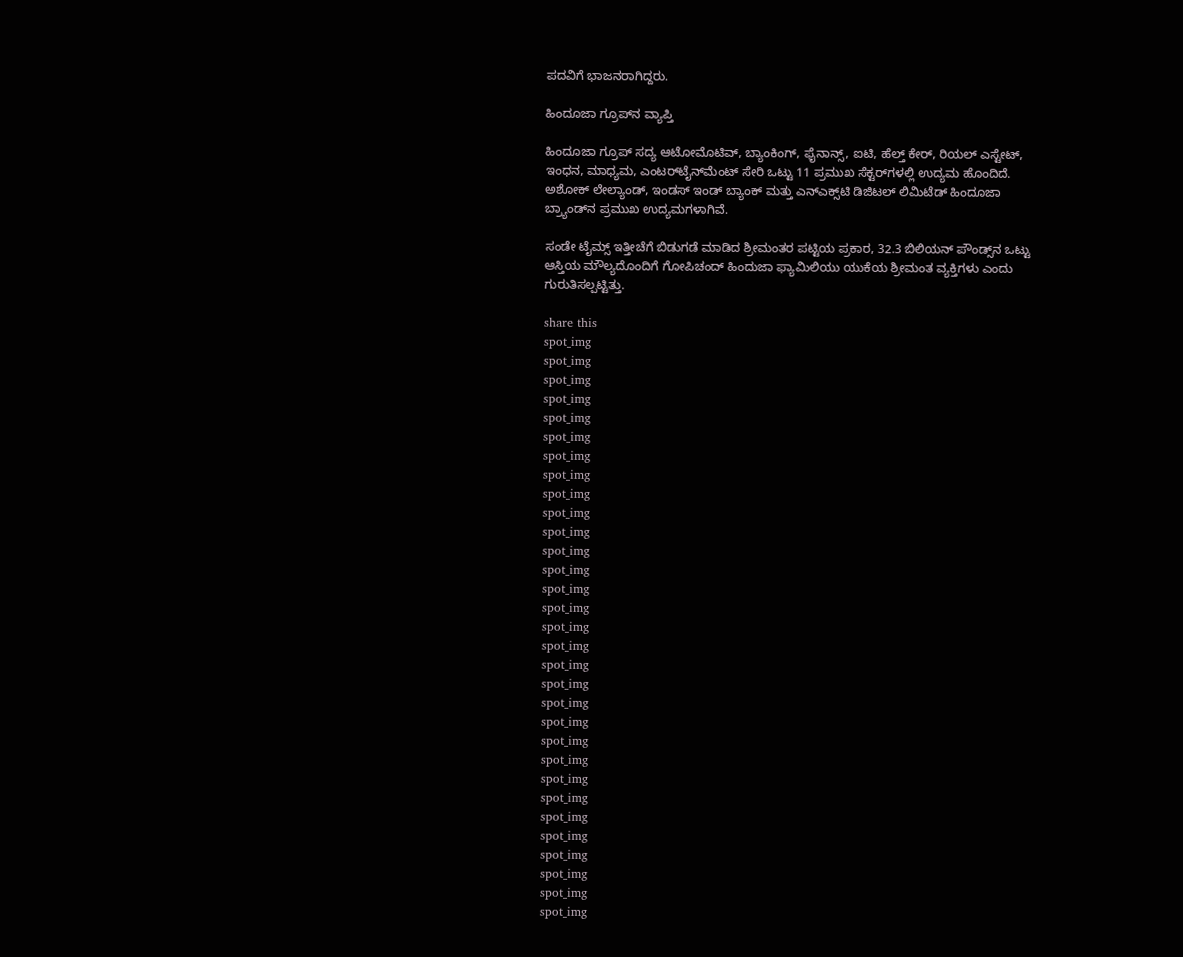ಪದವಿಗೆ ಭಾಜನರಾಗಿದ್ದರು.

ಹಿಂದೂಜಾ ಗ್ರೂಪ್‌ನ ವ್ಯಾಪ್ತಿ

ಹಿಂದೂಜಾ ಗ್ರೂಪ್‌ ಸದ್ಯ ಆಟೋಮೊಟಿವ್‌, ಬ್ಯಾಂಕಿಂಗ್‌, ಫೈನಾನ್ಸ್‌, ಐಟಿ, ಹೆಲ್ತ್‌ ಕೇರ್‌, ರಿಯಲ್‌ ಎಸ್ಟೇಟ್‌, ಇಂಧನ, ಮಾಧ್ಯಮ, ಎಂಟರ್‌ಟೈನ್‌ಮೆಂಟ್‌ ಸೇರಿ ಒಟ್ಟು 11 ಪ್ರಮುಖ ಸೆಕ್ಟರ್‌ಗಳಲ್ಲಿ ಉದ್ಯಮ ಹೊಂದಿದೆ. ಅಶೋಕ್‌ ಲೇಲ್ಯಾಂಡ್‌, ಇಂಡಸ್‌ ಇಂಡ್‌ ಬ್ಯಾಂಕ್‌ ಮತ್ತು ಎನ್‌ಎಕ್ಸ್‌ಟಿ ಡಿಜಿಟಲ್‌ ಲಿಮಿಟೆಡ್‌ ಹಿಂದೂಜಾ ಬ್ರ್ಯಾಂಡ್‌ನ ಪ್ರಮುಖ ಉದ್ಯಮಗಳಾಗಿವೆ.

ಸಂಡೇ ಟೈಮ್ಸ್‌ ಇತ್ತೀಚೆಗೆ ಬಿಡುಗಡೆ ಮಾಡಿದ ಶ್ರೀಮಂತರ ಪಟ್ಟಿಯ ಪ್ರಕಾರ, 32.3 ಬಿಲಿಯನ್ ಪೌಂಡ್ಸ್‌ನ ಒಟ್ಟು ಆಸ್ತಿಯ ಮೌಲ್ಯದೊಂದಿಗೆ ಗೋಪಿಚಂದ್‌ ಹಿಂದುಜಾ ಫ್ಯಾಮಿಲಿಯು ಯುಕೆಯ ಶ್ರೀಮಂತ ವ್ಯಕ್ತಿಗಳು ಎಂದು ಗುರುತಿಸಲ್ಪಟ್ಟಿತ್ತು.

share this
spot_img
spot_img
spot_img
spot_img
spot_img
spot_img
spot_img
spot_img
spot_img
spot_img
spot_img
spot_img
spot_img
spot_img
spot_img
spot_img
spot_img
spot_img
spot_img
spot_img
spot_img
spot_img
spot_img
spot_img
spot_img
spot_img
spot_img
spot_img
spot_img
spot_img
spot_img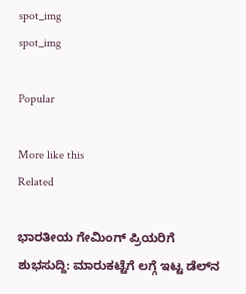spot_img
spot_img

Popular

More like this
Related

ಭಾರತೀಯ ಗೇಮಿಂಗ್ ಪ್ರಿಯರಿಗೆ ಶುಭಸುದ್ದಿ: ಮಾರುಕಟ್ಟೆಗೆ ಲಗ್ಗೆ ಇಟ್ಟ ಡೆಲ್‌ನ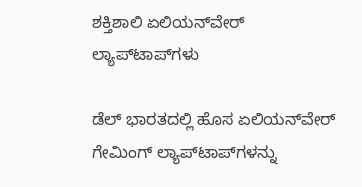ಶಕ್ತಿಶಾಲಿ ಏಲಿಯನ್‌ವೇರ್ ಲ್ಯಾಪ್‌ಟಾಪ್‌ಗಳು

ಡೆಲ್ ಭಾರತದಲ್ಲಿ ಹೊಸ ಏಲಿಯನ್‌ವೇರ್ ಗೇಮಿಂಗ್ ಲ್ಯಾಪ್‌ಟಾಪ್‌ಗಳನ್ನು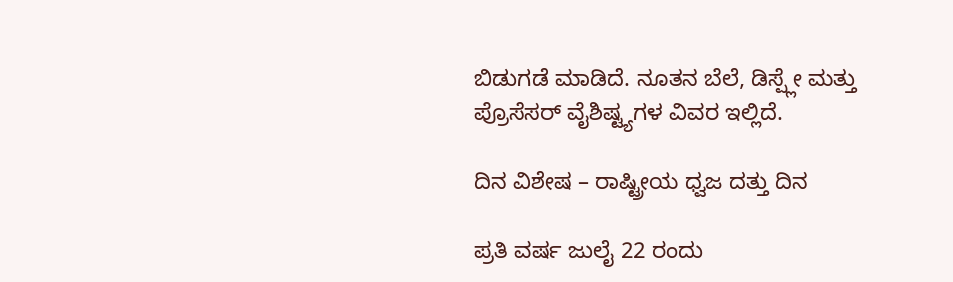ಬಿಡುಗಡೆ ಮಾಡಿದೆ. ನೂತನ ಬೆಲೆ, ಡಿಸ್ಪ್ಲೇ ಮತ್ತು ಪ್ರೊಸೆಸರ್ ವೈಶಿಷ್ಟ್ಯಗಳ ವಿವರ ಇಲ್ಲಿದೆ.

ದಿನ ವಿಶೇಷ – ರಾಷ್ಟ್ರೀಯ ಧ್ವಜ ದತ್ತು ದಿನ

ಪ್ರತಿ ವರ್ಷ ಜುಲೈ 22 ರಂದು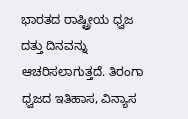ಭಾರತದ ರಾಷ್ಟ್ರೀಯ ಧ್ವಜ ದತ್ತು ದಿನವನ್ನು ಆಚರಿಸಲಾಗುತ್ತದೆ. ತಿರಂಗಾ ಧ್ವಜದ ಇತಿಹಾಸ, ವಿನ್ಯಾಸ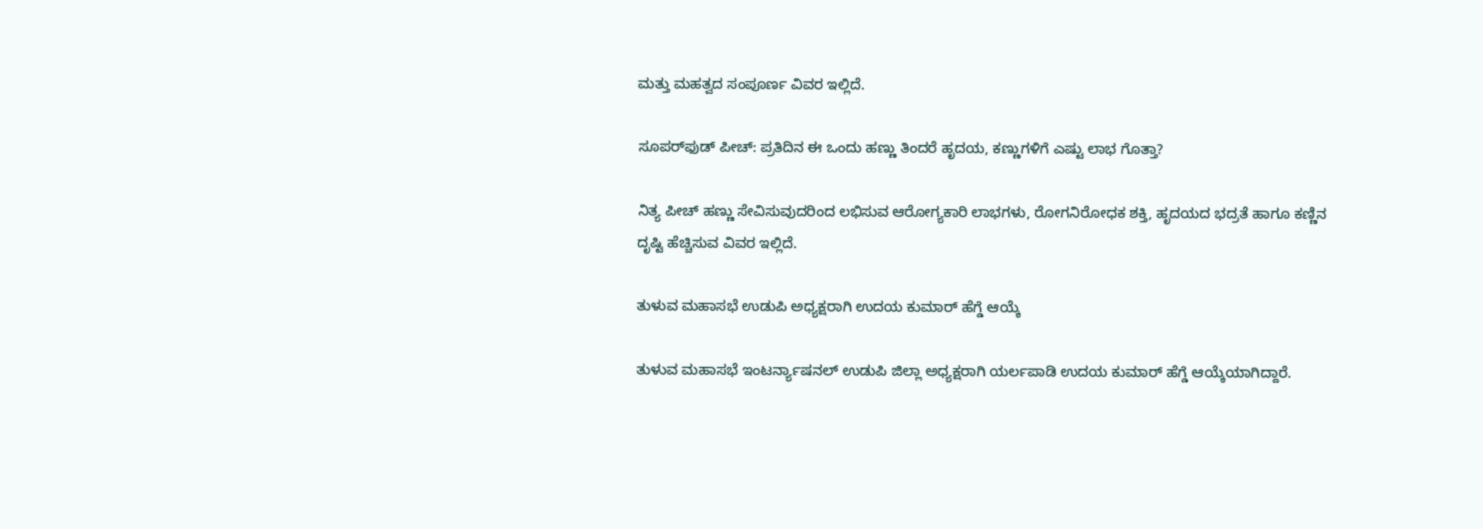ಮತ್ತು ಮಹತ್ವದ ಸಂಪೂರ್ಣ ವಿವರ ಇಲ್ಲಿದೆ.

ಸೂಪರ್‌ಫುಡ್ ಪೀಚ್: ಪ್ರತಿದಿನ ಈ ಒಂದು ಹಣ್ಣು ತಿಂದರೆ ಹೃದಯ, ಕಣ್ಣುಗಳಿಗೆ ಎಷ್ಟು ಲಾಭ ಗೊತ್ತಾ?

ನಿತ್ಯ ಪೀಚ್ ಹಣ್ಣು ಸೇವಿಸುವುದರಿಂದ ಲಭಿಸುವ ಆರೋಗ್ಯಕಾರಿ ಲಾಭಗಳು, ರೋಗನಿರೋಧಕ ಶಕ್ತಿ, ಹೃದಯದ ಭದ್ರತೆ ಹಾಗೂ ಕಣ್ಣಿನ ದೃಷ್ಟಿ ಹೆಚ್ಚಿಸುವ ವಿವರ ಇಲ್ಲಿದೆ.

ತುಳುವ ಮಹಾಸಭೆ ಉಡುಪಿ ಅಧ್ಯಕ್ಷರಾಗಿ ಉದಯ ಕುಮಾರ್ ಹೆಗ್ಡೆ ಆಯ್ಕೆ

ತುಳುವ ಮಹಾಸಭೆ ಇಂಟರ್ನ್ಯಾಷನಲ್ ಉಡುಪಿ ಜಿಲ್ಲಾ ಅಧ್ಯಕ್ಷರಾಗಿ ಯರ್ಲಪಾಡಿ ಉದಯ ಕುಮಾರ್ ಹೆಗ್ಡೆ ಆಯ್ಕೆಯಾಗಿದ್ದಾರೆ.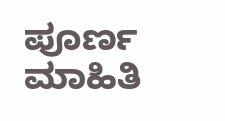ಪೂರ್ಣ ಮಾಹಿತಿ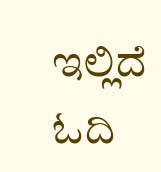ಇಲ್ಲಿದೆ ಓದಿ